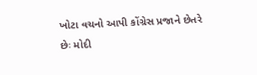ખોટા વચનો આપી કોંગ્રેસ પ્રજાને છેતરે છેઃ મોદી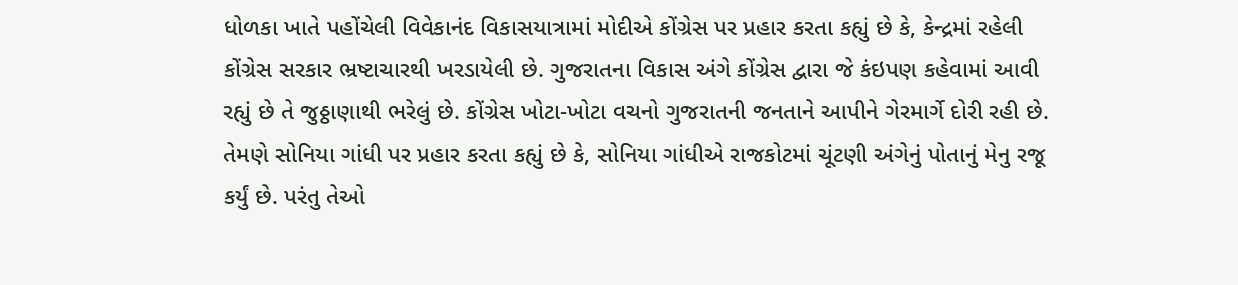ધોળકા ખાતે પહોંચેલી વિવેકાનંદ વિકાસયાત્રામાં મોદીએ કોંગ્રેસ પર પ્રહાર કરતા કહ્યું છે કે, કેન્દ્રમાં રહેલી કોંગ્રેસ સરકાર ભ્રષ્ટાચારથી ખરડાયેલી છે. ગુજરાતના વિકાસ અંગે કોંગ્રેસ દ્વારા જે કંઇપણ કહેવામાં આવી રહ્યું છે તે જુઠ્ઠાણાથી ભરેલું છે. કોંગ્રેસ ખોટા-ખોટા વચનો ગુજરાતની જનતાને આપીને ગેરમાર્ગે દોરી રહી છે.
તેમણે સોનિયા ગાંધી પર પ્રહાર કરતા કહ્યું છે કે, સોનિયા ગાંધીએ રાજકોટમાં ચૂંટણી અંગેનું પોતાનું મેનુ રજૂ કર્યું છે. પરંતુ તેઓ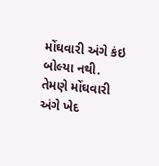મોંઘવારી અંગે કંઇ બોલ્યા નથી. તેમણે મોંઘવારી અંગે ખેદ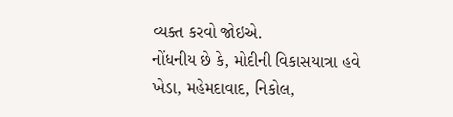વ્યક્ત કરવો જોઇએ.
નોંધનીય છે કે, મોદીની વિકાસયાત્રા હવે ખેડા, મહેમદાવાદ, નિકોલ,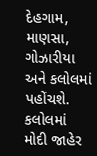દેહગામ, માણસા, ગોઝારીયા અને કલોલમાં પહોંચશે. કલોલમાં મોદી જાહેર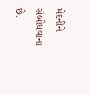મેદનીને સંબોધવાના છે.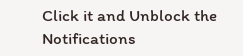Click it and Unblock the Notifications